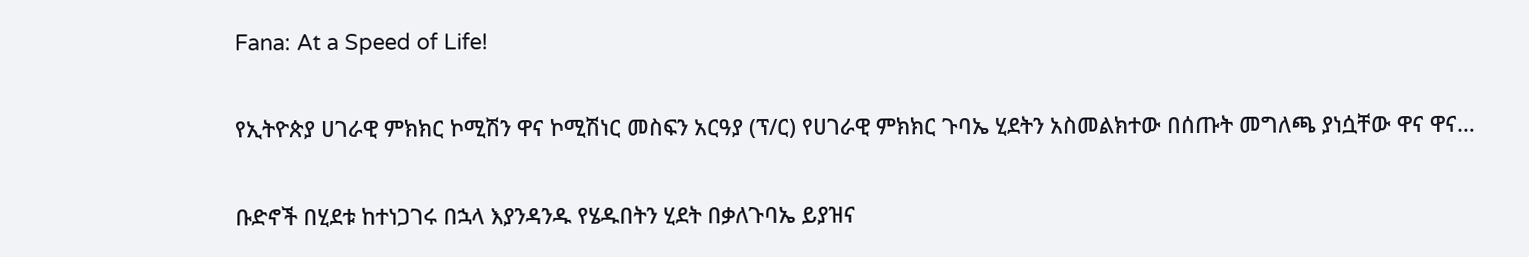Fana: At a Speed of Life!

የኢትዮጵያ ሀገራዊ ምክክር ኮሚሽን ዋና ኮሚሽነር መስፍን አርዓያ (ፕ/ር) የሀገራዊ ምክክር ጉባኤ ሂደትን አስመልክተው በሰጡት መግለጫ ያነሷቸው ዋና ዋና…

ቡድኖች በሂደቱ ከተነጋገሩ በኋላ እያንዳንዱ የሄዱበትን ሂደት በቃለጉባኤ ይያዝና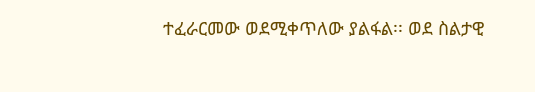ተፈራርመው ወደሚቀጥለው ያልፋል፡፡ ወደ ስልታዊ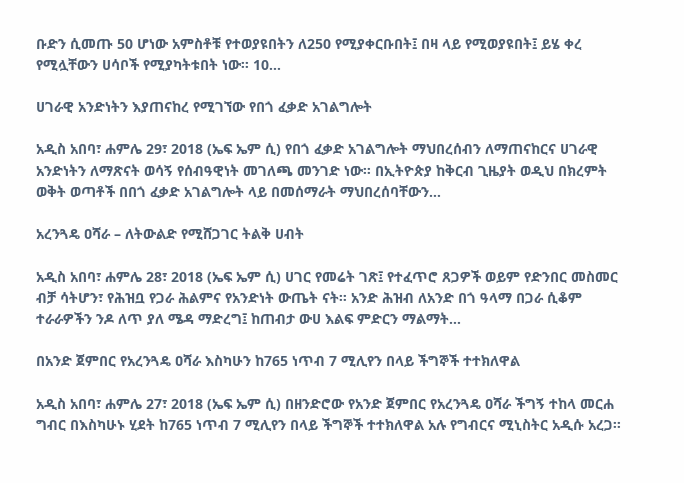ቡድን ሲመጡ 50 ሆነው አምስቶቹ የተወያዩበትን ለ250 የሚያቀርቡበት፤ በዛ ላይ የሚወያዩበት፤ ይሄ ቀረ የሚሏቸውን ሀሳቦች የሚያካትቱበት ነው፡፡ 10…

ሀገራዊ አንድነትን እያጠናከረ የሚገኘው የበጎ ፈቃድ አገልግሎት

አዲስ አበባ፣ ሐምሌ 29፣ 2018 (ኤፍ ኤም ሲ) የበጎ ፈቃድ አገልግሎት ማህበረሰብን ለማጠናከርና ሀገራዊ አንድነትን ለማጽናት ወሳኝ የሰብዓዊነት መገለጫ መንገድ ነው፡፡ በኢትዮጵያ ከቅርብ ጊዜያት ወዲህ በክረምት ወቅት ወጣቶች በበጎ ፈቃድ አገልግሎት ላይ በመሰማራት ማህበረሰባቸውን…

አረንጓዴ ዐሻራ – ለትውልድ የሚሸጋገር ትልቅ ሀብት

አዲስ አበባ፣ ሐምሌ 28፣ 2018 (ኤፍ ኤም ሲ) ሀገር የመሬት ገጽ፤ የተፈጥሮ ጸጋዎች ወይም የድንበር መስመር ብቻ ሳትሆን፣ የሕዝቧ የጋራ ሕልምና የአንድነት ውጤት ናት። አንድ ሕዝብ ለአንድ በጎ ዓላማ በጋራ ሲቆም ተራራዎችን ንዶ ለጥ ያለ ሜዳ ማድረግ፤ ከጠብታ ውሀ እልፍ ምድርን ማልማት…

በአንድ ጀምበር የአረንጓዴ ዐሻራ እስካሁን ከ765 ነጥብ 7 ሚሊየን በላይ ችግኞች ተተክለዋል

አዲስ አበባ፣ ሐምሌ 27፣ 2018 (ኤፍ ኤም ሲ) በዘንድሮው የአንድ ጀምበር የአረንጓዴ ዐሻራ ችግኝ ተከላ መርሐ ግብር በእስካሁኑ ሂደት ከ765 ነጥብ 7 ሚሊየን በላይ ችግኞች ተተክለዋል አሉ የግብርና ሚኒስትር አዲሱ አረጋ፡፡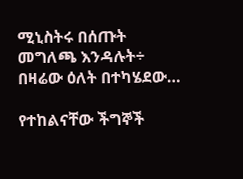ሚኒስትሩ በሰጡት መግለጫ እንዳሉት÷ በዛሬው ዕለት በተካሄደው…

የተከልናቸው ችግኞች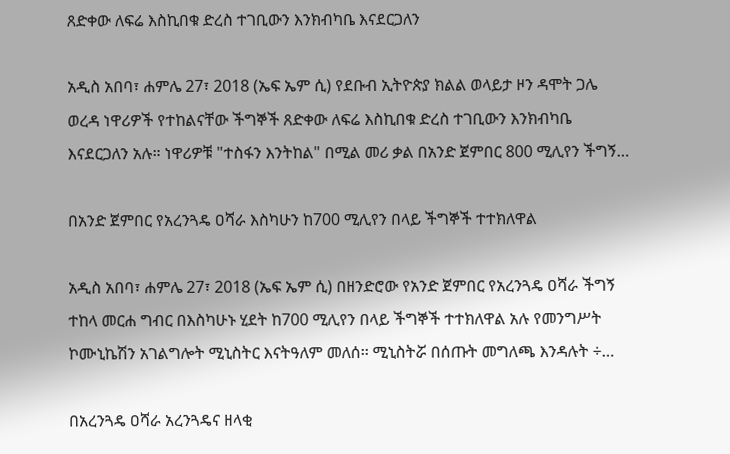ጸድቀው ለፍሬ እስኪበቁ ድረስ ተገቢውን እንክብካቤ እናደርጋለን

አዲስ አበባ፣ ሐምሌ 27፣ 2018 (ኤፍ ኤም ሲ) የደቡብ ኢትዮጵያ ክልል ወላይታ ዞን ዳሞት ጋሌ ወረዳ ነዋሪዎች የተከልናቸው ችግኞች ጸድቀው ለፍሬ እስኪበቁ ድረስ ተገቢውን እንክብካቤ እናደርጋለን አሉ። ነዋሪዎቹ "ተስፋን እንትከል" በሚል መሪ ቃል በአንድ ጀምበር 800 ሚሊየን ችግኝ…

በአንድ ጀምበር የአረንጓዴ ዐሻራ እስካሁን ከ700 ሚሊየን በላይ ችግኞች ተተክለዋል

አዲስ አበባ፣ ሐምሌ 27፣ 2018 (ኤፍ ኤም ሲ) በዘንድሮው የአንድ ጀምበር የአረንጓዴ ዐሻራ ችግኝ ተከላ መርሐ ግብር በእስካሁኑ ሂደት ከ700 ሚሊየን በላይ ችግኞች ተተክለዋል አሉ የመንግሥት ኮሙኒኬሽን አገልግሎት ሚኒስትር እናትዓለም መለሰ፡፡ ሚኒስትሯ በሰጡት መግለጫ እንዳሉት ÷…

በአረንጓዴ ዐሻራ አረንጓዴና ዘላቂ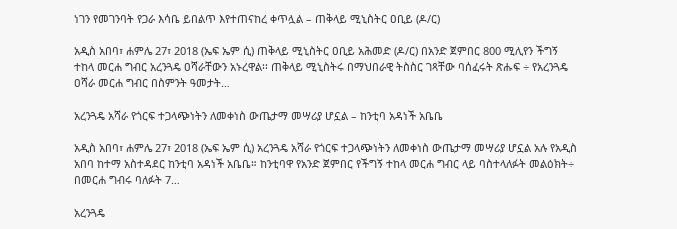ነገን የመገንባት የጋራ እሳቤ ይበልጥ እየተጠናከረ ቀጥሏል – ጠቅላይ ሚኒስትር ዐቢይ (ዶ/ር)

አዲስ አበባ፣ ሐምሌ 27፣ 2018 (ኤፍ ኤም ሲ) ጠቅላይ ሚኒስትር ዐቢይ አሕመድ (ዶ/ር) በአንድ ጀምበር 800 ሚሊየን ችግኝ ተከላ መርሐ ግብር አረንጓዴ ዐሻራቸውን አኑረዋል፡፡ ጠቅላይ ሚኒስትሩ በማህበራዊ ትስስር ገጻቸው ባሰፈሩት ጽሑፍ ÷ የአረንጓዴ ዐሻራ መርሐ ግብር በስምንት ዓመታት…

አረንጓዴ አሻራ የጎርፍ ተጋላጭነትን ለመቀነስ ውጤታማ መሣሪያ ሆኗል – ከንቲባ አዳነች አቤቤ

አዲስ አበባ፣ ሐምሌ 27፣ 2018 (ኤፍ ኤም ሲ) አረንጓዴ አሻራ የጎርፍ ተጋላጭነትን ለመቀነስ ውጤታማ መሣሪያ ሆኗል አሉ የአዲስ አበባ ከተማ አስተዳደር ከንቲባ አዳነች አቤቤ። ከንቲባዋ የአንድ ጀምበር የችግኝ ተከላ መርሐ ግብር ላይ ባስተላለፉት መልዕክት÷ በመርሐ ግብሩ ባለፉት 7…

አረንጓዴ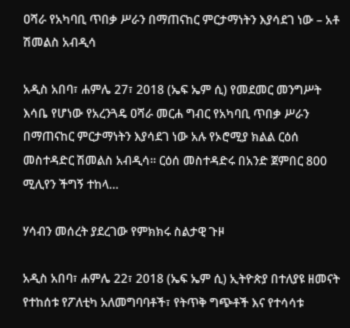ዐሻራ የአካባቢ ጥበቃ ሥራን በማጠናከር ምርታማነትን እያሳደገ ነው – አቶ ሽመልስ አብዲሳ

አዲስ አበባ፣ ሐምሌ 27፣ 2018 (ኤፍ ኤም ሲ) የመደመር መንግሥት እሳቤ የሆነው የአረንጓዴ ዐሻራ መርሐ ግብር የአካባቢ ጥበቃ ሥራን በማጠናከር ምርታማነትን እያሳደገ ነው አሉ የኦሮሚያ ክልል ርዕሰ መስተዳድር ሽመልስ አብዲሳ፡፡ ርዕሰ መስተዳድሩ በአንድ ጀምበር 800 ሚሊየን ችግኝ ተከላ…

ሃሳብን መሰረት ያደረገው የምክክሩ ስልታዊ ጉዞ

አዲስ አበባ፣ ሐምሌ 22፣ 2018 (ኤፍ ኤም ሲ) ኢትዮጵያ በተለያዩ ዘመናት የተከሰቱ የፖለቲካ አለመግባባቶች፣ የትጥቅ ግጭቶች እና የተሳሳቱ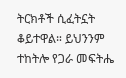ትርክቶች ሲፈትኗት ቆይተዋል። ይህንንም ተከትሎ የጋራ መፍትሔ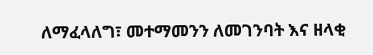ለማፈላለግ፣ መተማመንን ለመገንባት እና ዘላቂ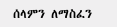ሰላምን ለማስፈን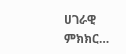ሀገራዊ ምክክር…